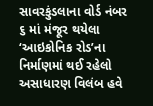સાવરકુંડલાના વોર્ડ નંબર ૬ માં મંજૂર થયેલા ‘આઇકોનિક રોડ’ના નિર્માણમાં થઈ રહેલો અસાધારણ વિલંબ હવે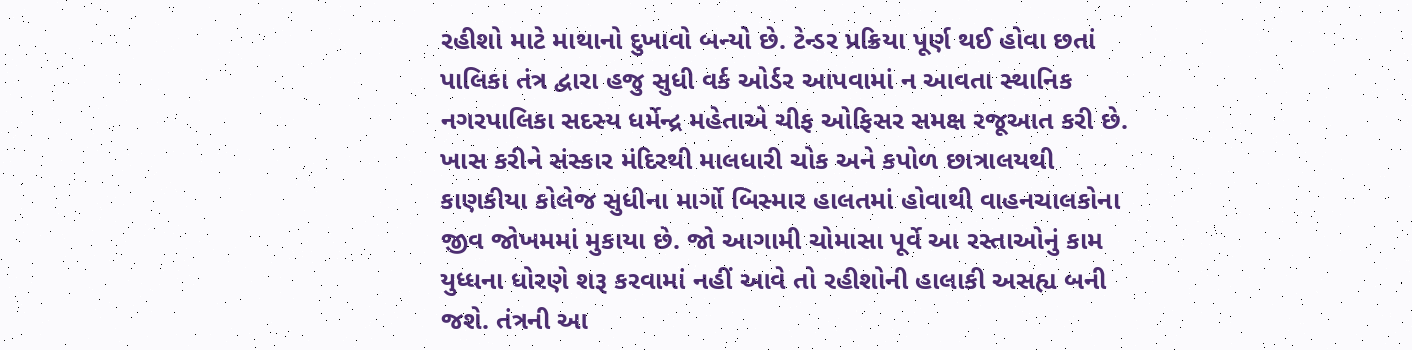રહીશો માટે માથાનો દુખાવો બન્યો છે. ટેન્ડર પ્રક્રિયા પૂર્ણ થઈ હોવા છતાં પાલિકા તંત્ર દ્વારા હજુ સુધી વર્ક ઓર્ડર આપવામાં ન આવતા સ્થાનિક નગરપાલિકા સદસ્ય ધર્મેન્દ્ર મહેતાએ ચીફ ઓફિસર સમક્ષ રજૂઆત કરી છે. ખાસ કરીને સંસ્કાર મંદિરથી માલધારી ચોક અને કપોળ છાત્રાલયથી કાણકીયા કોલેજ સુધીના માર્ગો બિસ્માર હાલતમાં હોવાથી વાહનચાલકોના જીવ જોખમમાં મુકાયા છે. જો આગામી ચોમાસા પૂર્વે આ રસ્તાઓનું કામ યુધ્ધના ધોરણે શરૂ કરવામાં નહીં આવે તો રહીશોની હાલાકી અસહ્ય બની જશે. તંત્રની આ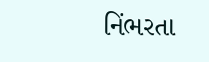નિંભરતા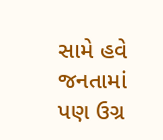સામે હવે જનતામાં પણ ઉગ્ર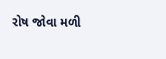રોષ જોવા મળી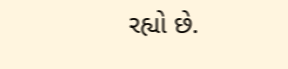રહ્યો છે.